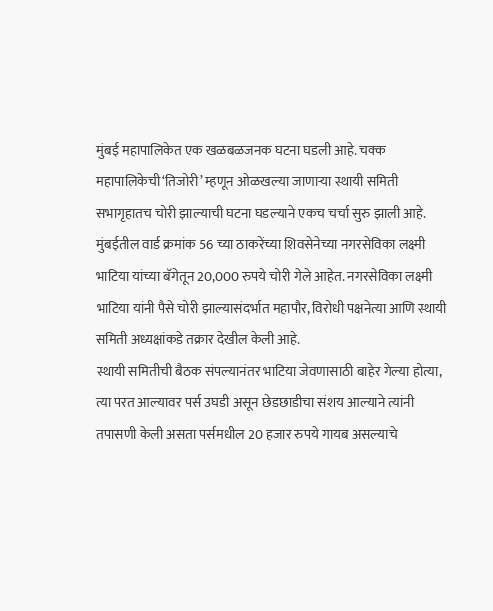मुंबई महापालिकेत एक खळबळजनक घटना घडली आहे. चक्क महापालिकेची‘तिजोरी’ म्हणून ओळखल्या जाणाऱ्या स्थायी समिती सभागृहातच चोरी झाल्याची घटना घडल्याने एकच चर्चा सुरु झाली आहे. मुंबईतील वार्ड क्रमांक 56 च्या ठाकरेंच्या शिवसेनेच्या नगरसेविका लक्ष्मी भाटिया यांच्या बॅगेतून 20,000 रुपये चोरी गेले आहेत. नगरसेविका लक्ष्मी भाटिया यांनी पैसे चोरी झाल्यासंदर्भात महापौर, विरोधी पक्षनेत्या आणि स्थायी समिती अध्यक्षांकडे तक्रार देखील केली आहे.
स्थायी समितीची बैठक संपल्यानंतर भाटिया जेवणासाठी बाहेर गेल्या होत्या, त्या परत आल्यावर पर्स उघडी असून छेडछाडीचा संशय आल्याने त्यांनी तपासणी केली असता पर्समधील 20 हजार रुपये गायब असल्याचे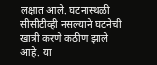लक्षात आले. घटनास्थळी सीसीटीव्ही नसल्याने घटनेची खात्री करणे कठीण झाले आहे. या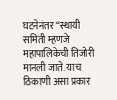घटनेनंतर “स्थायी समिती म्हणजे महापालिकेची तिजोरी मानली जाते. याच ठिकाणी असा प्रकार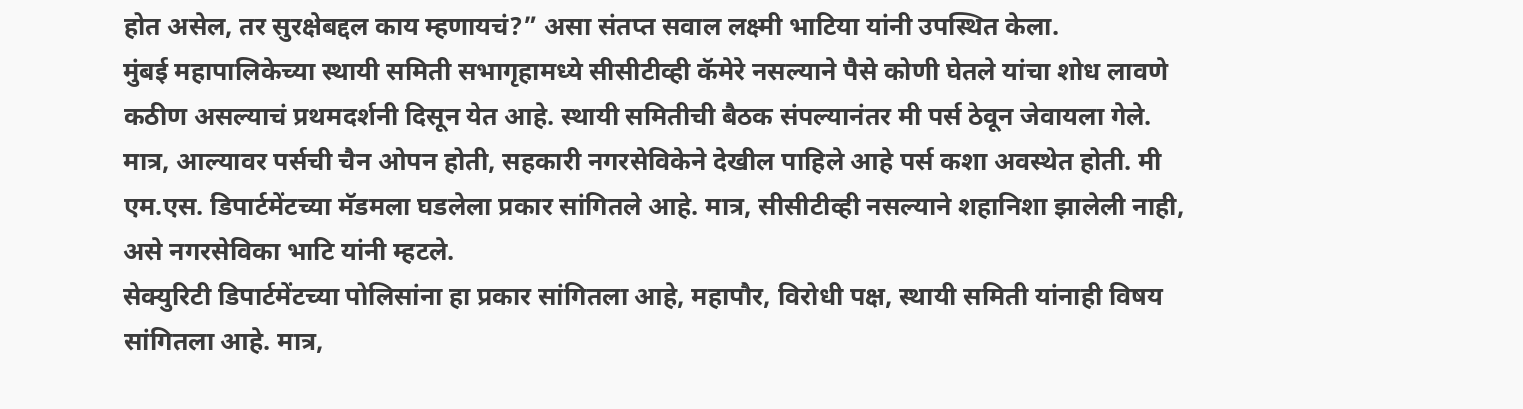होत असेल, तर सुरक्षेबद्दल काय म्हणायचं?” असा संतप्त सवाल लक्ष्मी भाटिया यांनी उपस्थित केला.
मुंबई महापालिकेच्या स्थायी समिती सभागृहामध्ये सीसीटीव्ही कॅमेरे नसल्याने पैसे कोणी घेतले यांचा शोध लावणे कठीण असल्याचं प्रथमदर्शनी दिसून येत आहे. स्थायी समितीची बैठक संपल्यानंतर मी पर्स ठेवून जेवायला गेले. मात्र, आल्यावर पर्सची चैन ओपन होती, सहकारी नगरसेविकेने देखील पाहिले आहे पर्स कशा अवस्थेत होती. मी एम.एस. डिपार्टमेंटच्या मॅडमला घडलेला प्रकार सांगितले आहे. मात्र, सीसीटीव्ही नसल्याने शहानिशा झालेली नाही, असे नगरसेविका भाटि यांनी म्हटले.
सेक्युरिटी डिपार्टमेंटच्या पोलिसांना हा प्रकार सांगितला आहे, महापौर, विरोधी पक्ष, स्थायी समिती यांनाही विषय सांगितला आहे. मात्र,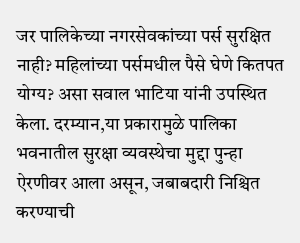जर पालिकेच्या नगरसेवकांच्या पर्स सुरक्षित नाही? महिलांच्या पर्समधील पैसे घेणे कितपत योग्य? असा सवाल भाटिया यांनी उपस्थित केला. दरम्यान,या प्रकारामुळे पालिका भवनातील सुरक्षा व्यवस्थेचा मुद्दा पुन्हा ऐरणीवर आला असून, जबाबदारी निश्चित करण्याची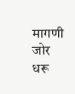मागणी जोर धरू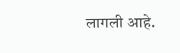लागली आहे.